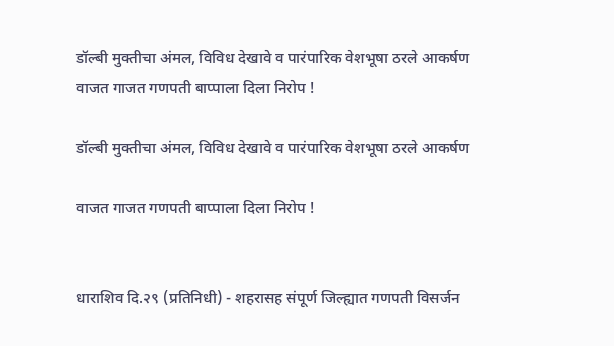डॉल्बी मुक्तीचा अंमल, विविध देखावे व पारंपारिक वेशभूषा ठरले आकर्षण वाजत गाजत गणपती बाप्पाला दिला निरोप !

डॉल्बी मुक्तीचा अंमल, विविध देखावे व पारंपारिक वेशभूषा ठरले आकर्षण

वाजत गाजत गणपती बाप्पाला दिला निरोप !


धाराशिव दि.२९ (प्रतिनिधी) - शहरासह संपूर्ण जिल्ह्यात गणपती विसर्जन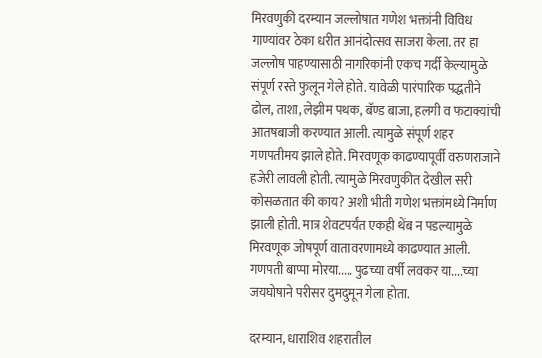मिरवणुकी दरम्यान जल्लोषात गणेश भक्तांनी विविध गाण्यांवर ठेका धरीत आनंदोत्सव साजरा केला. तर हा जल्लोष पाहण्यासाठी नागरिकांनी एकच गर्दी केल्यामुळे संपूर्ण रस्ते फुलून गेले होते. यावेळी पारंपारिक पद्धतीने ढोल, ताशा, लेझीम पथक, बॅण्ड बाजा, हलगी व फटाक्यांची आतषबाजी करण्यात आली. त्यामुळे संपूर्ण शहर गणपतीमय झाले होते. मिरवणूक काढण्यापूर्वी वरुणराजाने हजेरी लावली होती. त्यामुळे मिरवणुकीत देखील सरी कोसळतात की काय? अशी भीती गणेश भक्तांमध्ये निर्माण झाली होती. मात्र शेवटपर्यंत एकही थेंब न पडल्यामुळे मिरवणूक जोषपूर्ण वातावरणामध्ये काढण्यात आली. गणपती बाप्पा मोरया..... पुढच्या वर्षी लवकर या....च्या जयघोषाने परीसर दुमदुमून गेला होता.

दरम्यान, धाराशिव शहरातील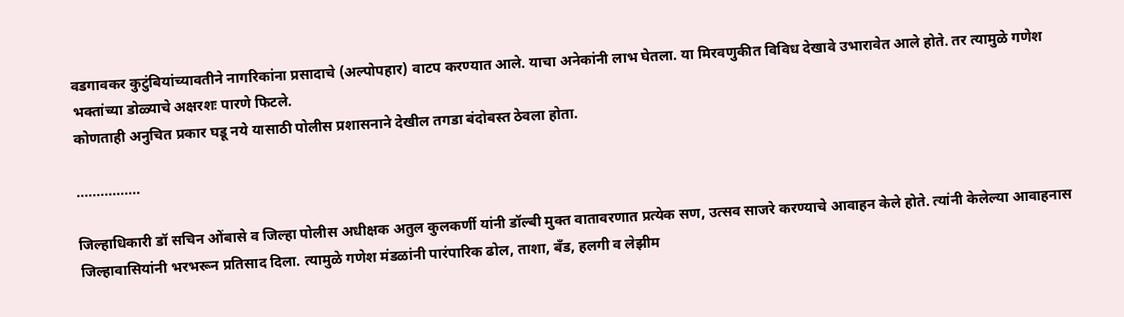वडगावकर कुटुंबियांच्यावतीने नागरिकांना प्रसादाचे (अल्पोपहार) वाटप करण्यात आले. याचा अनेकांनी लाभ घेतला. या मिरवणुकीत विविध देखावे उभारावेत आले होते. तर त्यामुळे गणेश भक्तांच्या डोळ्याचे अक्षरशः पारणे फिटले.
कोणताही अनुचित प्रकार घडू नये यासाठी पोलीस प्रशासनाने देखील तगडा बंदोबस्त ठेवला होता.

................

जिल्हाधिकारी डॉ सचिन ओंबासे व जिल्हा पोलीस अधीक्षक अतुल कुलकर्णी यांनी डॉल्बी मुक्त वातावरणात प्रत्येक सण, उत्सव साजरे करण्याचे आवाहन केले होते. त्यांनी केलेल्या आवाहनास जिल्हावासियांनी भरभरून प्रतिसाद दिला. त्यामुळे गणेश मंडळांनी पारंपारिक ढोल, ताशा, बँड, हलगी व लेझीम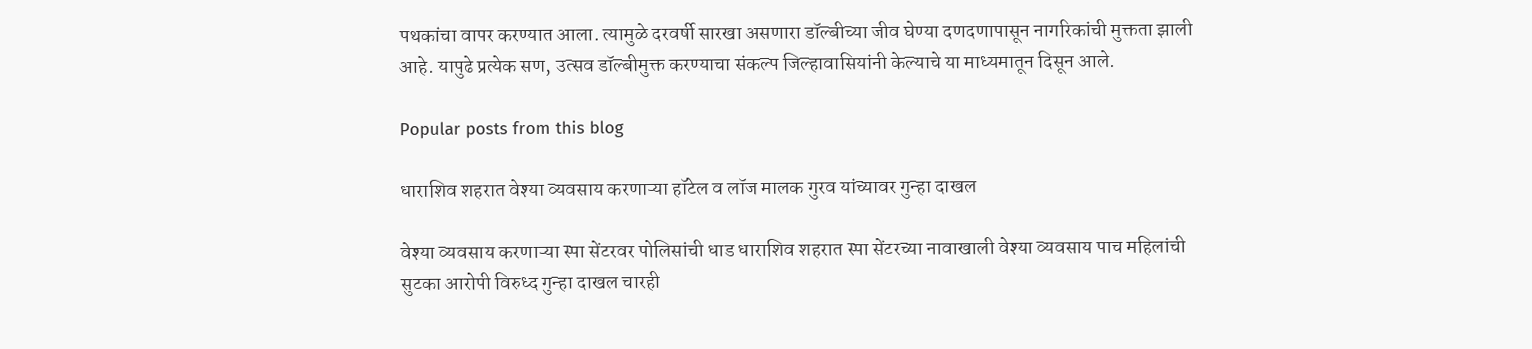पथकांचा वापर करण्यात आला. त्यामुळे दरवर्षी सारखा असणारा डॉल्बीच्या जीव घेण्या दणदणापासून नागरिकांची मुक्तता झाली आहे. यापुढे प्रत्येक सण, उत्सव डॉल्बीमुक्त करण्याचा संकल्प जिल्हावासियांनी केल्याचे या माध्यमातून दिसून आले.

Popular posts from this blog

धाराशिव शहरात वेश्या व्यवसाय करणाऱ्या हॉटेल व लॉज मालक गुरव यांच्यावर गुन्हा दाखल

वेश्या व्यवसाय करणाऱ्या स्पा सेंटरवर पोलिसांची धाड धाराशिव शहरात स्पा सेंटरच्या नावाखाली वेश्या व्यवसाय पाच महिलांची सुटका आरोपी विरुध्द गुन्हा दाखल चारही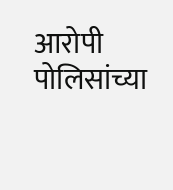आरोपी पोलिसांच्या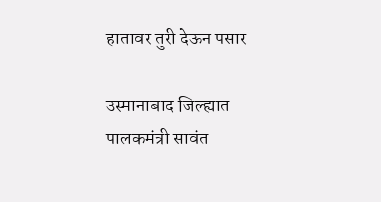हातावर तुरी देऊन पसार

उस्मानाबाद जिल्ह्यात पालकमंत्री सावंत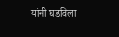यांनी घडविला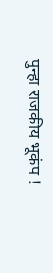पुन्हा राजकीय भूकंप !